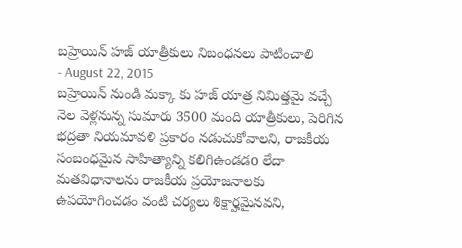బహ్రెయిన్ హజ్ యాత్రీకులు నిబంధనలు పాటించాలి
- August 22, 2015
బహ్రెయిన్ నుండి మక్కా కు హజ్ యాత్ర నిమిత్తమై వచ్చే నెల వెళ్లనున్న సుమారు 3500 మంది యాత్రీకులు, పెరిగిన భద్రతా నియమావళి ప్రకారం నడుచుకోవాలని, రాజకీయ సంబంధమైన సాహిత్యాన్ని కలిగిఉండడo లేదా మతవిధానాలను రాజకీయ ప్రయోజనాలకు ఉపయోగించడం వంటి చర్యలు శిక్షార్హమైనవని,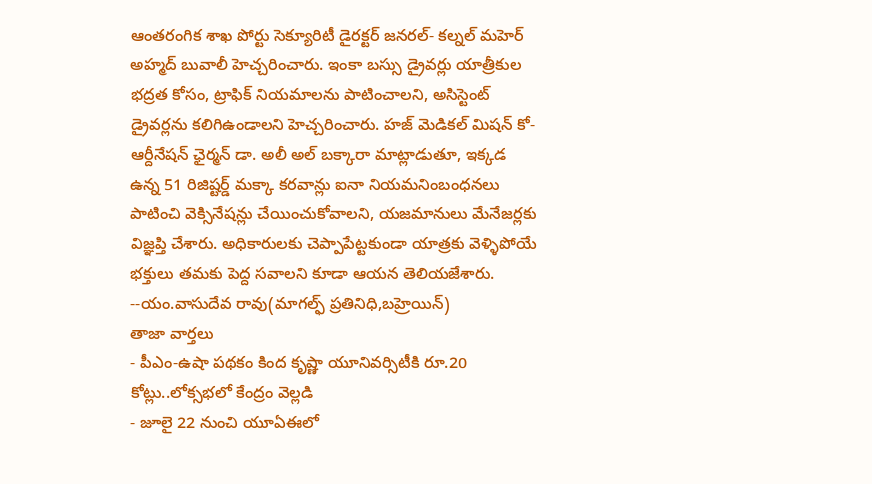ఆంతరంగిక శాఖ పోర్టు సెక్యూరిటీ డైరక్టర్ జనరల్- కల్నల్ మహెర్ అహ్మద్ బువాలీ హెచ్చరించారు. ఇంకా బస్సు డ్రైవర్లు యాత్రీకుల భద్రత కోసం, ట్రాఫిక్ నియమాలను పాటించాలని, అసిస్టెంట్ డ్రైవర్లను కలిగిఉండాలని హెచ్చరించారు. హజ్ మెడికల్ మిషన్ కో-ఆర్దీనేషన్ ఛైర్మన్ డా. అలీ అల్ బక్కారా మాట్లాడుతూ, ఇక్కడ ఉన్న 51 రిజిష్టర్డ్ మక్కా కరవాన్లు ఐనా నియమనింబంధనలు పాటించి వెక్సినేషన్లు చేయించుకోవాలని, యజమానులు మేనేజర్లకు విజ్ఞప్తి చేశారు. అధికారులకు చెప్పాపేట్టకుండా యాత్రకు వెళ్ళిపోయే భక్తులు తమకు పెద్ద సవాలని కూడా ఆయన తెలియజేశారు.
--యం.వాసుదేవ రావు(మాగల్ఫ్ ప్రతినిధి,బహ్రెయిన్)
తాజా వార్తలు
- పీఎం-ఉషా పథకం కింద కృష్ణా యూనివర్సిటీకి రూ.20 కోట్లు..లోక్సభలో కేంద్రం వెల్లడి
- జూలై 22 నుంచి యూఏఈలో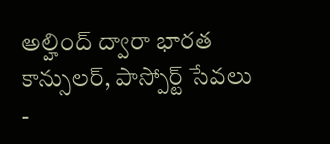అల్హింద్ ద్వారా భారత కాన్సులర్, పాస్పోర్ట్ సేవలు
-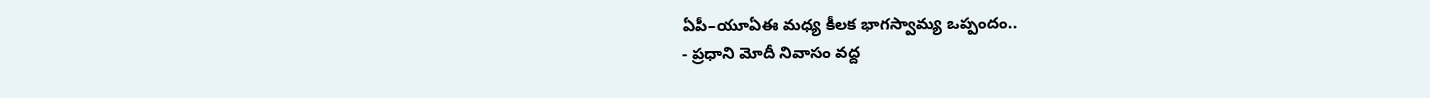ఏపీ–యూఏఈ మధ్య కీలక భాగస్వామ్య ఒప్పందం..
- ప్రధాని మోదీ నివాసం వద్ద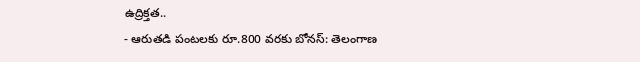ఉద్రిక్తత..
- ఆరుతడి పంటలకు రూ.800 వరకు బోనస్: తెలంగాణ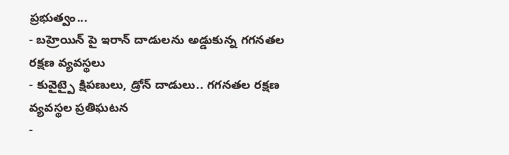ప్రభుత్వం...
- బహ్రెయిన్ పై ఇరాన్ దాడులను అడ్డుకున్న గగనతల రక్షణ వ్యవస్థలు
- కువైట్పై క్షిపణులు, డ్రోన్ దాడులు.. గగనతల రక్షణ వ్యవస్థల ప్రతిఘటన
-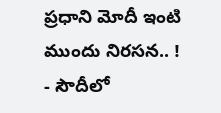ప్రధాని మోదీ ఇంటి ముందు నిరసన.. !
- సౌదీలో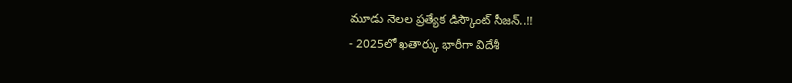మూడు నెలల ప్రత్యేక డిస్కౌంట్ సీజన్..!!
- 2025లో ఖతార్కు భారీగా విదేశీ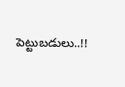పెట్టుబడులు..!!